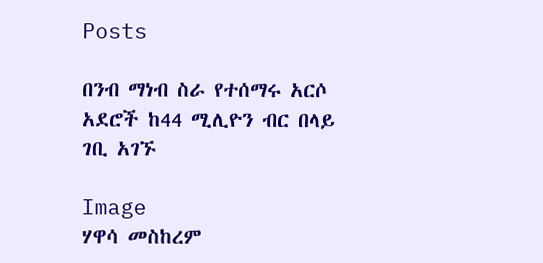Posts

በንብ ማነብ ስራ የተሰማሩ አርሶ አደሮች ከ44 ሚሊዮን ብር በላይ ገቢ አገኙ

Image
ሃዋሳ መስከረም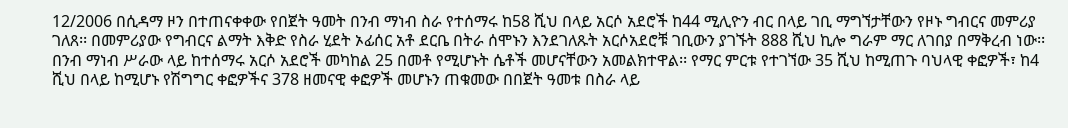12/2006 በሲዳማ ዞን በተጠናቀቀው የበጀት ዓመት በንብ ማነብ ስራ የተሰማሩ ከ58 ሺህ በላይ አርሶ አደሮች ከ44 ሚሊዮን ብር በላይ ገቢ ማግኘታቸውን የዞኑ ግብርና መምሪያ ገለጸ፡፡ በመምሪያው የግብርና ልማት እቅድ የስራ ሂደት ኦፊሰር አቶ ደርቤ በትራ ሰሞኑን እንደገለጹት አርሶአደሮቹ ገቢውን ያገኙት 888 ሺህ ኪሎ ግራም ማር ለገበያ በማቅረብ ነው፡፡ በንብ ማነብ ሥራው ላይ ከተሰማሩ አርሶ አደሮች መካከል 25 በመቶ የሚሆኑት ሴቶች መሆናቸውን አመልክተዋል፡፡ የማር ምርቱ የተገኘው 35 ሺህ ከሚጠጉ ባህላዊ ቀፎዎች፣ ከ4 ሺህ በላይ ከሚሆኑ የሽግግር ቀፎዎችና 378 ዘመናዊ ቀፎዎች መሆኑን ጠቁመው በበጀት ዓመቱ በስራ ላይ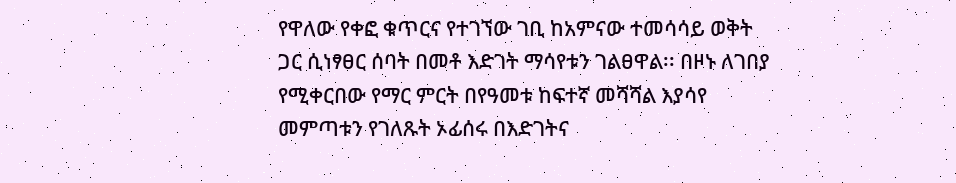የዋለው የቀፎ ቁጥርና የተገኘው ገቢ ከአምናው ተመሳሳይ ወቅት ጋር ሲነፃፀር ሰባት በመቶ እድገት ማሳየቱን ገልፀዋል፡፡ በዞኑ ለገበያ የሚቀርበው የማር ምርት በየዓመቱ ከፍተኛ መሻሻል እያሳየ መምጣቱን የገለጹት ኦፊሰሩ በእድገትና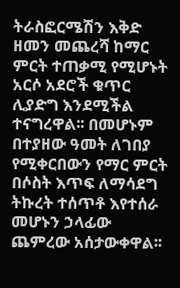ትራስፎርሜሽን እቅድ ዘመን መጨረሻ ከማር ምርት ተጠቃሚ የሚሆኑት አርሶ አደሮች ቁጥር ሊያድግ እንደሚችል ተናግረዋል፡፡ በመሆኑም በተያዘው ዓመት ለገበያ የሚቀርበውን የማር ምርት በሶስት እጥፍ ለማሳደግ ትኩረት ተሰጥቶ እየተሰራ መሆኑን ኃላፊው ጨምረው አሰታውቀዋል፡፡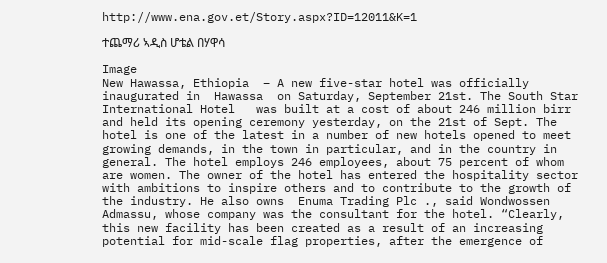http://www.ena.gov.et/Story.aspx?ID=12011&K=1

ተጨማሪ ኣዲስ ሆቴል በሃዋሳ

Image
New Hawassa, Ethiopia  – A new five-star hotel was officially inaugurated in  Hawassa  on Saturday, September 21st. The South Star International Hotel   was built at a cost of about 246 million birr and held its opening ceremony yesterday, on the 21st of Sept. The hotel is one of the latest in a number of new hotels opened to meet growing demands, in the town in particular, and in the country in general. The hotel employs 246 employees, about 75 percent of whom are women. The owner of the hotel has entered the hospitality sector with ambitions to inspire others and to contribute to the growth of the industry. He also owns  Enuma Trading Plc ., said Wondwossen Admassu, whose company was the consultant for the hotel. “Clearly, this new facility has been created as a result of an increasing potential for mid-scale flag properties, after the emergence of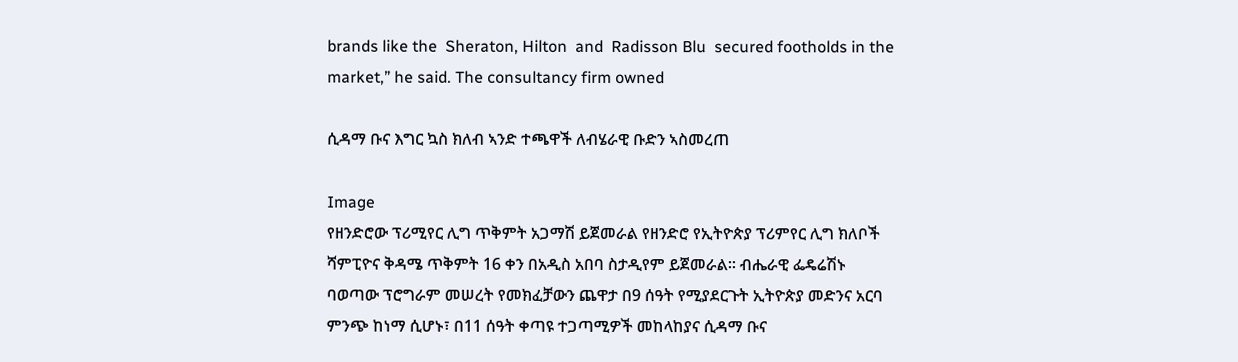brands like the  Sheraton, Hilton  and  Radisson Blu  secured footholds in the market,” he said. The consultancy firm owned

ሲዳማ ቡና እግር ኳስ ክለብ ኣንድ ተጫዋች ለብሄራዊ ቡድን ኣስመረጠ

Image
የዘንድሮው ፕሪሚየር ሊግ ጥቅምት አጋማሽ ይጀመራል የዘንድሮ የኢትዮጵያ ፕሪምየር ሊግ ክለቦች ሻምፒዮና ቅዳሜ ጥቅምት 16 ቀን በአዲስ አበባ ስታዲየም ይጀመራል፡፡ ብሔራዊ ፌዴሬሽኑ ባወጣው ፕሮግራም መሠረት የመክፈቻውን ጨዋታ በ9 ሰዓት የሚያደርጉት ኢትዮጵያ መድንና አርባ ምንጭ ከነማ ሲሆኑ፣ በ11 ሰዓት ቀጣዩ ተጋጣሚዎች መከላከያና ሲዳማ ቡና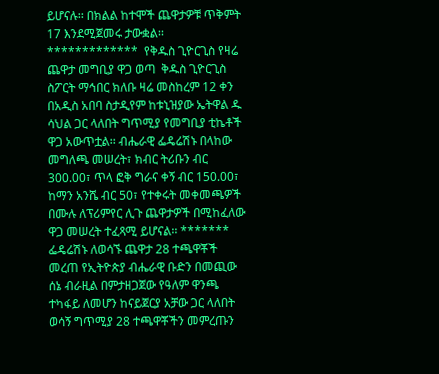ይሆናሉ፡፡ በክልል ከተሞች ጨዋታዎቹ ጥቅምት 17 እንደሚጀመሩ ታውቋል፡፡ *************  የቅዱስ ጊዮርጊስ የዛሬ ጨዋታ መግቢያ ዋጋ ወጣ  ቅዱስ ጊዮርጊስ ስፖርት ማኅበር ክለቡ ዛሬ መስከረም 12 ቀን በአዲስ አበባ ስታዲየም ከቱኒዝያው ኤትዋል ዱ ሳህል ጋር ላለበት ግጥሚያ የመግቢያ ቲኬቶች ዋጋ አውጥቷል፡፡ ብሔራዊ ፌዴሬሽኑ በላከው መግለጫ መሠረት፣ ክብር ትሪቡን ብር 300.00፣ ጥላ ፎቅ ግራና ቀኝ ብር 150.00፣ ከማን አንሼ ብር 50፣ የተቀሩት መቀመጫዎች በሙሉ ለፕሪምየር ሊጉ ጨዋታዎች በሚከፈለው ዋጋ መሠረት ተፈጻሚ ይሆናል፡፡ *******  ፌዴሬሽኑ ለወሳኙ ጨዋታ 28 ተጫዋቾች መረጠ የኢትዮጵያ ብሔራዊ ቡድን በመጪው ሰኔ ብራዚል በምታዘጋጀው የዓለም ዋንጫ ተካፋይ ለመሆን ከናይጀርያ አቻው ጋር ላለበት ወሳኝ ግጥሚያ 28 ተጫዋቾችን መምረጡን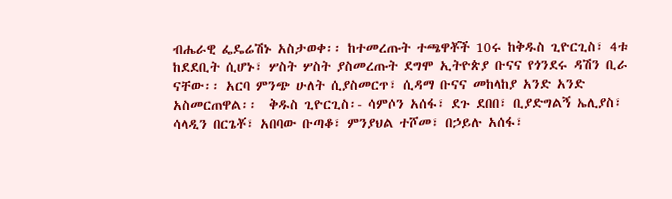ብሔራዊ ፌዴሬሽኑ አስታወቀ፡፡ ከተመረጡት ተጫዋቾች 10ሩ ከቅዱስ ጊዮርጊስ፣ 4ቱ ከደደቢት ሲሆኑ፣ ሦስት ሦስት ያስመረጡት ደግሞ ኢትዮጵያ ቡናና የጎንደሩ ዳሽን ቢራ ናቸው፡፡ አርባ ምንጭ ሁለት ሲያስመርጥ፣ ሲዳማ ቡናና መከላከያ አንድ አንድ አስመርጠዋል፡፡  ቅዱስ ጊዮርጊስ፡- ሳምሶን አሰፋ፣ ደጉ ደበበ፣ ቢያድግልኝ ኤሊያስ፣ ሳላዲን በርጌቾ፣ አበባው ቡጣቆ፣ ምንያህል ተሾመ፣ በኃይሉ አሰፋ፣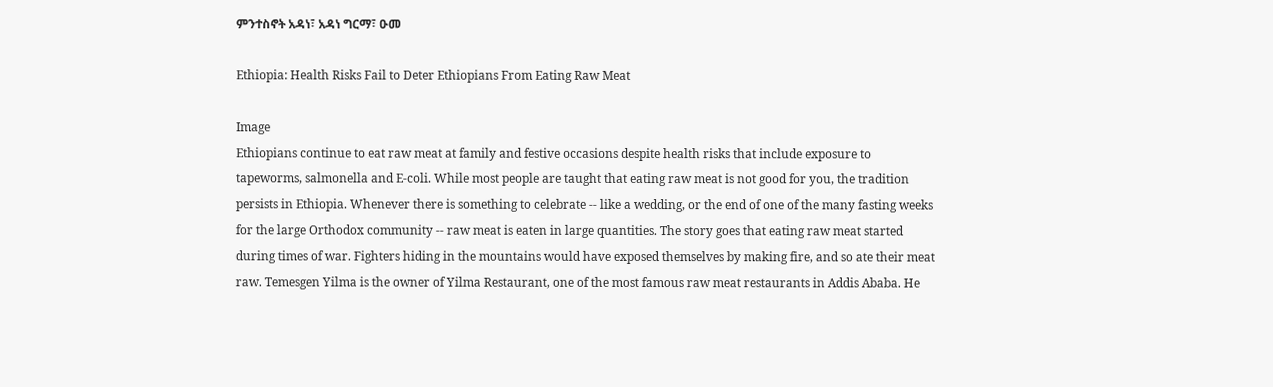ምንተስኖት አዳነ፣ አዳነ ግርማ፣ ዑመ

Ethiopia: Health Risks Fail to Deter Ethiopians From Eating Raw Meat

Image
Ethiopians continue to eat raw meat at family and festive occasions despite health risks that include exposure to tapeworms, salmonella and E-coli. While most people are taught that eating raw meat is not good for you, the tradition persists in Ethiopia. Whenever there is something to celebrate -- like a wedding, or the end of one of the many fasting weeks for the large Orthodox community -- raw meat is eaten in large quantities. The story goes that eating raw meat started during times of war. Fighters hiding in the mountains would have exposed themselves by making fire, and so ate their meat raw. Temesgen Yilma is the owner of Yilma Restaurant, one of the most famous raw meat restaurants in Addis Ababa. He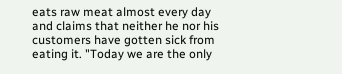eats raw meat almost every day and claims that neither he nor his customers have gotten sick from eating it. "Today we are the only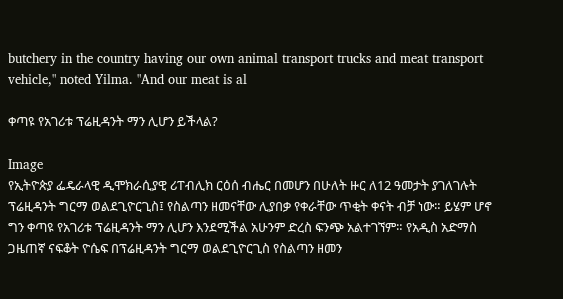butchery in the country having our own animal transport trucks and meat transport vehicle," noted Yilma. "And our meat is al

ቀጣዩ የአገሪቱ ፕሬዚዳንት ማን ሊሆን ይችላል?

Image
የኢትዮጵያ ፌዴራላዊ ዲሞክራሲያዊ ሪፐብሊክ ርዕሰ ብሔር በመሆን በሁለት ዙር ለ12 ዓመታት ያገለገሉት ፕሬዚዳንት ግርማ ወልደጊዮርጊስ፤ የስልጣን ዘመናቸው ሊያበቃ የቀራቸው ጥቂት ቀናት ብቻ ነው። ይሄም ሆኖ ግን ቀጣዩ የአገሪቱ ፕሬዚዳንት ማን ሊሆን እንደሚችል አሁንም ድረስ ፍንጭ አልተገኘም። የአዲስ አድማስ ጋዜጠኛ ናፍቆት ዮሴፍ በፕሬዚዳንት ግርማ ወልደጊዮርጊስ የስልጣን ዘመን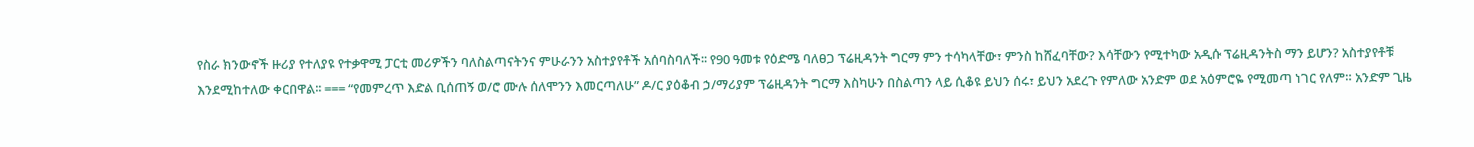የስራ ክንውኖች ዙሪያ የተለያዩ የተቃዋሚ ፓርቲ መሪዎችን ባለስልጣናትንና ምሁራንን አስተያየቶች አሰባስባለች፡፡ የ90 ዓመቱ የዕድሜ ባለፀጋ ፕሬዚዳንት ግርማ ምን ተሳካላቸው፣ ምንስ ከሸፈባቸው? እሳቸውን የሚተካው አዲሱ ፕሬዚዳንትስ ማን ይሆን? አስተያየቶቹ እንደሚከተለው ቀርበዋል፡፡ === “የመምረጥ እድል ቢሰጠኝ ወ/ሮ ሙሉ ሰለሞንን እመርጣለሁ” ዶ/ር ያዕቆብ ኃ/ማሪያም ፕሬዚዳንት ግርማ እስካሁን በስልጣን ላይ ሲቆዩ ይህን ሰሩ፣ ይህን አደረጉ የምለው አንድም ወደ አዕምሮዬ የሚመጣ ነገር የለም። አንድም ጊዜ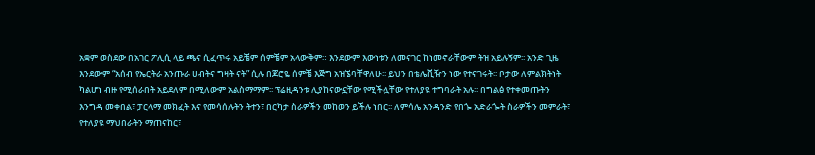አቋም ወስደው በአገር ፖሊሲ ላይ ጫና ሲፈጥሩ አይቼም ሰምቼም አላውቅም። እንደውም እውነቱን ለመናገር ከነመኖራቸውም ትዝ አይሉኝም፡፡ አንድ ጊዜ እንደውም “አሰብ የኤርትራ አንጡራ ሀብትና ግዛት ናት” ሲሉ በጆሮዬ ሰምቼ እጅግ አዝኜባቸዋለሁ፡፡ ይህን በቴሌቪዥን ነው የተናገሩት፡፡ ቦታው ለምልክትነት ካልሆነ ብዙ የሚሰራበት አይደለም በሚለውም አልስማማም፡፡ ፕሬዚዳንቱ ሊያከናውኗቸው የሚችሏቸው የተለያዩ ተግባራት አሉ፡፡ በግልፅ የተቀመጡትን እንግዳ መቀበል፣ ፓርላማ መክፈት እና የመሳሰሉትን ትተን፣ በርካታ ስራዎችን መከወን ይችሉ ነበር፡፡ ለምሳሌ አንዳንድ የበጐ አድራጐት ስራዎችን መምራት፣ የተለያዩ ማህበራትን ማጠናከር፣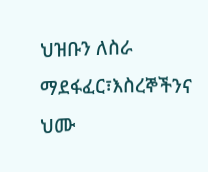ህዝቡን ለስራ ማደፋፈር፣እስረኞችንና ህሙ